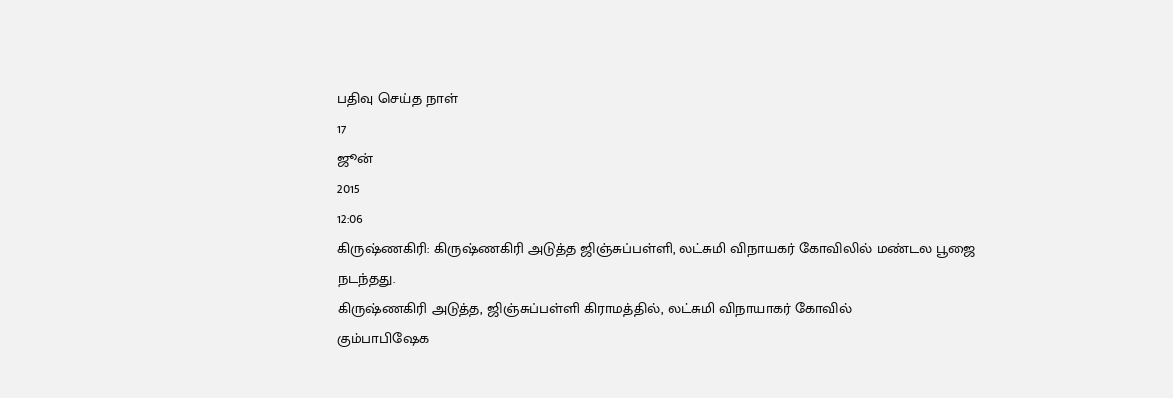பதிவு செய்த நாள்
17
ஜூன்
2015
12:06
கிருஷ்ணகிரி: கிருஷ்ணகிரி அடுத்த ஜிஞ்சுப்பள்ளி, லட்சுமி விநாயகர் கோவிலில் மண்டல பூஜை நடந்தது.
கிருஷ்ணகிரி அடுத்த, ஜிஞ்சுப்பள்ளி கிராமத்தில், லட்சுமி விநாயாகர் கோவில்
கும்பாபிஷேக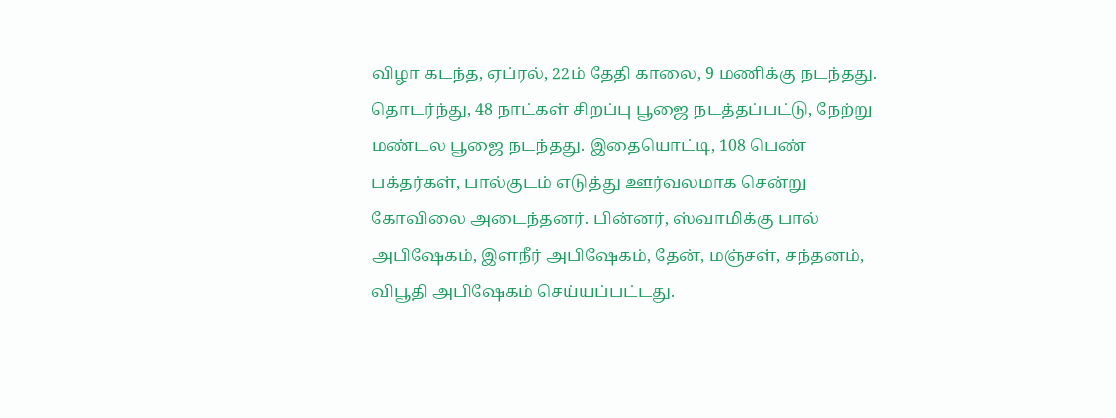விழா கடந்த, ஏப்ரல், 22ம் தேதி காலை, 9 மணிக்கு நடந்தது. தொடர்ந்து, 48 நாட்கள் சிறப்பு பூஜை நடத்தப்பட்டு, நேற்று மண்டல பூஜை நடந்தது. இதையொட்டி, 108 பெண் பக்தர்கள், பால்குடம் எடுத்து ஊர்வலமாக சென்று கோவிலை அடைந்தனர். பின்னர், ஸ்வாமிக்கு பால் அபிஷேகம், இளநீர் அபிஷேகம், தேன், மஞ்சள், சந்தனம், விபூதி அபிஷேகம் செய்யப்பட்டது.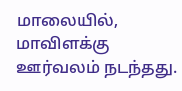மாலையில், மாவிளக்கு ஊர்வலம் நடந்தது.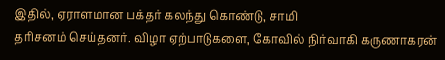இதில், ஏராளமான பக்தர் கலந்து கொண்டு, சாமி
தரிசனம் செய்தனர். விழா ஏற்பாடுகளை, கோவில் நிர்வாகி கருணாகரன்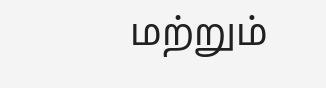மற்றும்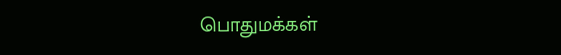பொதுமக்கள்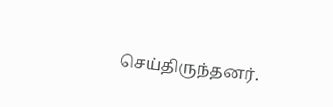செய்திருந்தனர்.